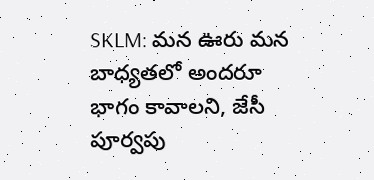SKLM: మన ఊరు మన బాధ్యతలో అందరూ భాగం కావాలని, జేసీ పూర్వపు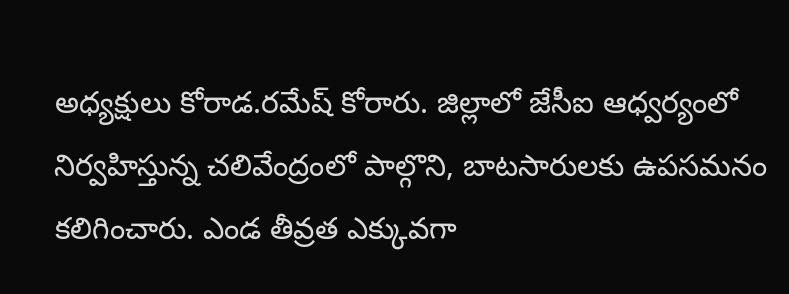అధ్యక్షులు కోరాడ.రమేష్ కోరారు. జిల్లాలో జేసీఐ ఆధ్వర్యంలో నిర్వహిస్తున్న చలివేంద్రంలో పాల్గొని, బాటసారులకు ఉపసమనం కలిగించారు. ఎండ తీవ్రత ఎక్కువగా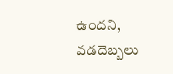ఉందని, వడదెబ్బలు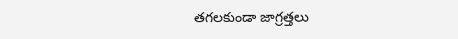తగలకుండా జాగ్రత్తలు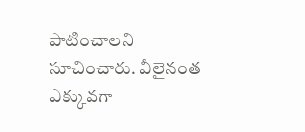పాటించాలని సూచించారు. వీలైనంత ఎక్కువగా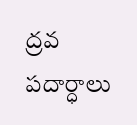ద్రవ పదార్ధాలు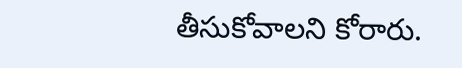తీసుకోవాలని కోరారు.